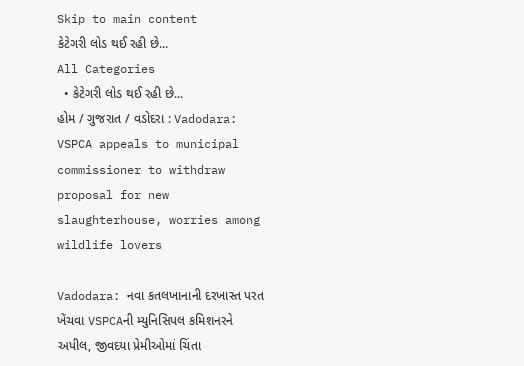Skip to main content
કેટેગરી લોડ થઈ રહી છે...
All Categories
  • કેટેગરી લોડ થઈ રહી છે...
હોમ / ગુજરાત / વડોદરા : Vadodara: VSPCA appeals to municipal commissioner to withdraw proposal for new slaughterhouse, worries among wildlife lovers

Vadodara: નવા કતલખાનાની દરખાસ્ત પરત ખેંચવા VSPCAની મ્યુનિસિપલ કમિશનરને અપીલ, જીવદયા પ્રેમીઓમાં ચિંતા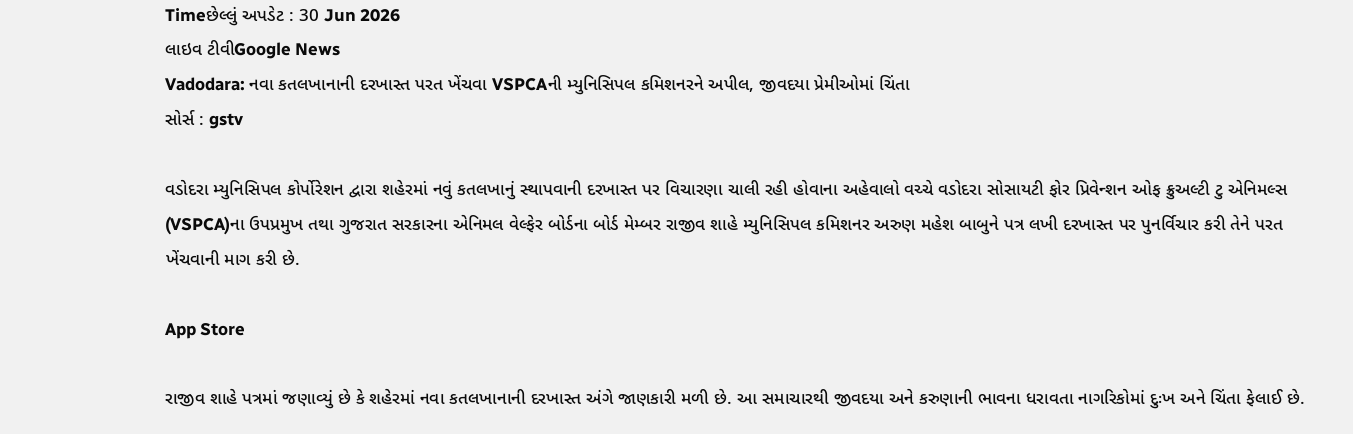Timeછેલ્લું અપડેટ : 30 Jun 2026
લાઇવ ટીવીGoogle News
Vadodara: નવા કતલખાનાની દરખાસ્ત પરત ખેંચવા VSPCAની મ્યુનિસિપલ કમિશનરને અપીલ, જીવદયા પ્રેમીઓમાં ચિંતા
સોર્સ : gstv

વડોદરા મ્યુનિસિપલ કોર્પોરેશન દ્વારા શહેરમાં નવું કતલખાનું સ્થાપવાની દરખાસ્ત પર વિચારણા ચાલી રહી હોવાના અહેવાલો વચ્ચે વડોદરા સોસાયટી ફોર પ્રિવેન્શન ઓફ ક્રુઅલ્ટી ટુ એનિમલ્સ (VSPCA)ના ઉપપ્રમુખ તથા ગુજરાત સરકારના એનિમલ વેલ્ફેર બોર્ડના બોર્ડ મેમ્બર રાજીવ શાહે મ્યુનિસિપલ કમિશનર અરુણ મહેશ બાબુને પત્ર લખી દરખાસ્ત પર પુનર્વિચાર કરી તેને પરત ખેંચવાની માગ કરી છે.

App Store

રાજીવ શાહે પત્રમાં જણાવ્યું છે કે શહેરમાં નવા કતલખાનાની દરખાસ્ત અંગે જાણકારી મળી છે. આ સમાચારથી જીવદયા અને કરુણાની ભાવના ધરાવતા નાગરિકોમાં દુઃખ અને ચિંતા ફેલાઈ છે.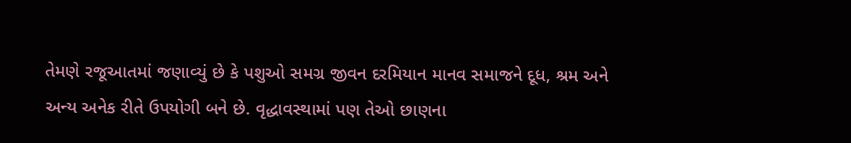તેમણે રજૂઆતમાં જણાવ્યું છે કે પશુઓ સમગ્ર જીવન દરમિયાન માનવ સમાજને દૂધ, શ્રમ અને અન્ય અનેક રીતે ઉપયોગી બને છે. વૃદ્ધાવસ્થામાં પણ તેઓ છાણના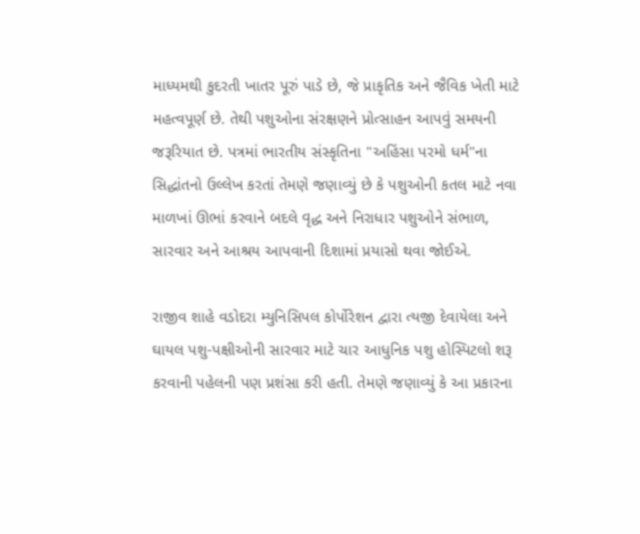માધ્યમથી કુદરતી ખાતર પૂરું પાડે છે, જે પ્રાકૃતિક અને જૈવિક ખેતી માટે મહત્વપૂર્ણ છે. તેથી પશુઓના સંરક્ષણને પ્રોત્સાહન આપવું સમયની જરૂરિયાત છે. પત્રમાં ભારતીય સંસ્કૃતિના "અહિંસા પરમો ધર્મ"ના સિદ્ધાંતનો ઉલ્લેખ કરતાં તેમણે જણાવ્યું છે કે પશુઓની કતલ માટે નવા માળખાં ઊભાં કરવાને બદલે વૃદ્ધ અને નિરાધાર પશુઓને સંભાળ, સારવાર અને આશ્રય આપવાની દિશામાં પ્રયાસો થવા જોઈએ.

રાજીવ શાહે વડોદરા મ્યુનિસિપલ કોર્પોરેશન દ્વારા ત્યજી દેવાયેલા અને ઘાયલ પશુ-પક્ષીઓની સારવાર માટે ચાર આધુનિક પશુ હોસ્પિટલો શરૂ કરવાની પહેલની પણ પ્રશંસા કરી હતી. તેમણે જણાવ્યું કે આ પ્રકારના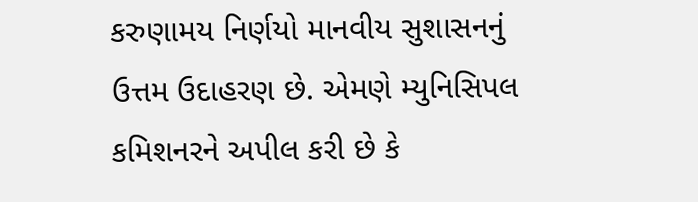કરુણામય નિર્ણયો માનવીય સુશાસનનું ઉત્તમ ઉદાહરણ છે. એમણે મ્યુનિસિપલ કમિશનરને અપીલ કરી છે કે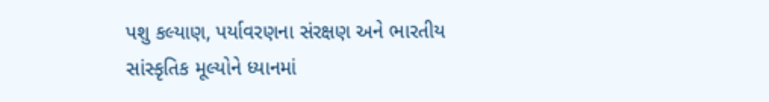પશુ કલ્યાણ, પર્યાવરણના સંરક્ષણ અને ભારતીય સાંસ્કૃતિક મૂલ્યોને ધ્યાનમાં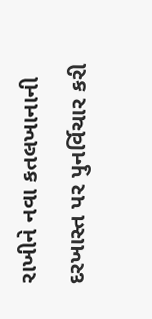રાખીને નવા કતલખાનાની દરખાસ્ત પર પુનર્વિચાર કરી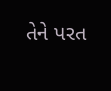તેને પરત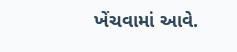ખેંચવામાં આવે.